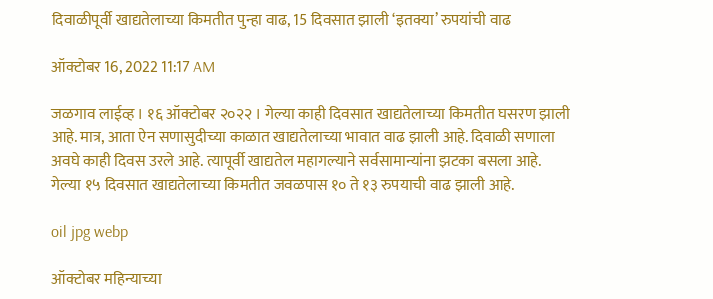दिवाळीपूर्वी खाद्यतेलाच्या किमतीत पुन्हा वाढ, 15 दिवसात झाली ‘इतक्या’ रुपयांची वाढ

ऑक्टोबर 16, 2022 11:17 AM

जळगाव लाईव्ह । १६ ऑक्टोबर २०२२ । गेल्या काही दिवसात खाद्यतेलाच्या किमतीत घसरण झाली आहे. मात्र, आता ऐन सणासुदीच्या काळात खाद्यतेलाच्या भावात वाढ झाली आहे. दिवाळी सणाला अवघे काही दिवस उरले आहे. त्यापूर्वी खाद्यतेल महागल्याने सर्वसामान्यांना झटका बसला आहे. गेल्या १५ दिवसात खाद्यतेलाच्या किमतीत जवळपास १० ते १३ रुपयाची वाढ झाली आहे.

oil jpg webp

ऑक्टोबर महिन्याच्या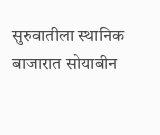सुरुवातीला स्थानिक बाजारात सोयाबीन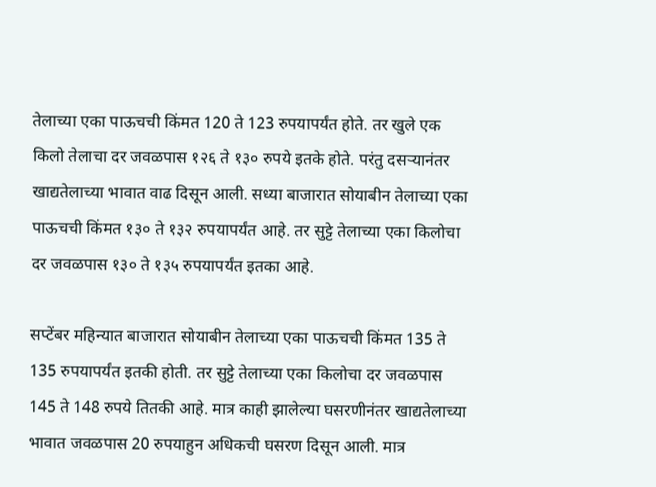तेलाच्या एका पाऊचची किंमत 120 ते 123 रुपयापर्यंत होते. तर खुले एक किलो तेलाचा दर जवळपास १२६ ते १३० रुपये इतके होते. परंतु दसऱ्यानंतर खाद्यतेलाच्या भावात वाढ दिसून आली. सध्या बाजारात सोयाबीन तेलाच्या एका पाऊचची किंमत १३० ते १३२ रुपयापर्यंत आहे. तर सुट्टे तेलाच्या एका किलोचा दर जवळपास १३० ते १३५ रुपयापर्यंत इतका आहे.

सप्टेंबर महिन्यात बाजारात सोयाबीन तेलाच्या एका पाऊचची किंमत 135 ते 135 रुपयापर्यंत इतकी होती. तर सुट्टे तेलाच्या एका किलोचा दर जवळपास 145 ते 148 रुपये तितकी आहे. मात्र काही झालेल्या घसरणीनंतर खाद्यतेलाच्या भावात जवळपास 20 रुपयाहुन अधिकची घसरण दिसून आली. मात्र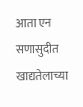आता एन सणासुदीत खाद्यतेलाच्या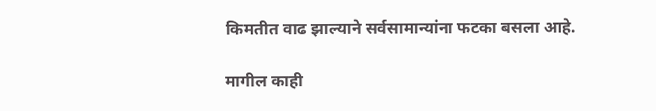किमतीत वाढ झाल्याने सर्वसामान्यांना फटका बसला आहे.

मागील काही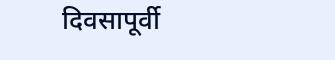दिवसापूर्वी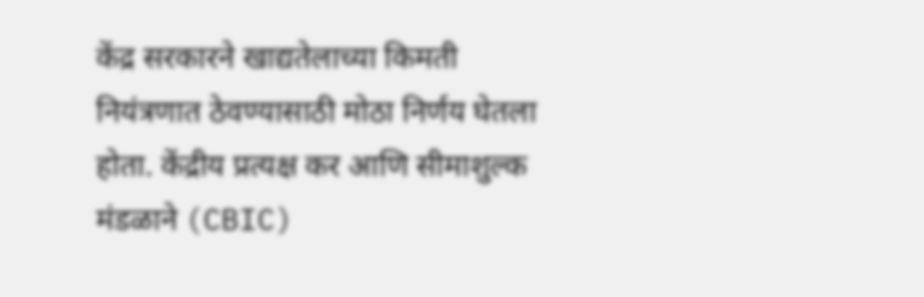केंद्र सरकारने खाद्यतेलाच्या किमती नियंत्रणात ठेवण्यासाठी मोठा निर्णय घेतला होता. केंद्रीय प्रत्यक्ष कर आणि सीमाशुल्क मंडळाने (CBIC)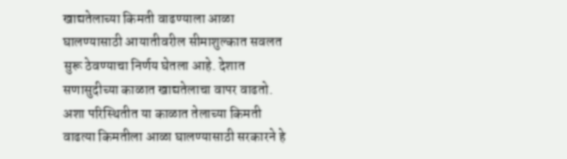खाद्यतेलाच्या किमती वाढण्याला आळा घालण्यासाठी आयातीवरील सीमाशुल्कात सवलत सुरू ठेवण्याचा निर्णय घेतला आहे. देशात सणासुदीच्या काळात खाद्यतेलाचा वापर वाढतो. अशा परिस्थितीत या काळात तेलाच्या किमती वाढत्या किमतीला आळा घालण्यासाठी सरकारने हे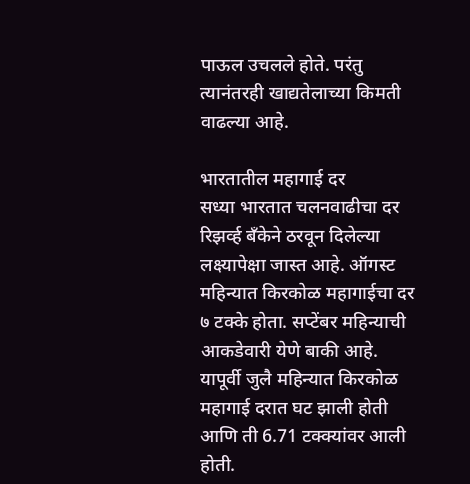पाऊल उचलले होते. परंतु त्यानंतरही खाद्यतेलाच्या किमती वाढल्या आहे.

भारतातील महागाई दर
सध्या भारतात चलनवाढीचा दर रिझर्व्ह बँकेने ठरवून दिलेल्या लक्ष्यापेक्षा जास्त आहे. ऑगस्ट महिन्यात किरकोळ महागाईचा दर ७ टक्के होता. सप्टेंबर महिन्याची आकडेवारी येणे बाकी आहे. यापूर्वी जुलै महिन्यात किरकोळ महागाई दरात घट झाली होती आणि ती 6.71 टक्क्यांवर आली होती.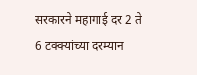सरकारने महागाई दर 2 ते 6 टक्क्यांच्या दरम्यान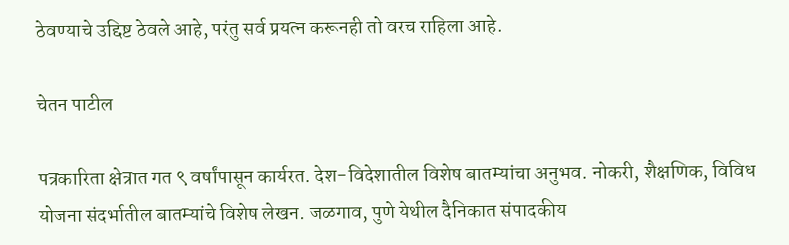ठेवण्याचे उद्दिष्ट ठेवले आहे, परंतु सर्व प्रयत्न करूनही तो वरच राहिला आहे.

चेतन पाटील

पत्रकारिता क्षेत्रात गत ९ वर्षांपासून कार्यरत. देश-विदेशातील विशेष बातम्यांचा अनुभव. नोकरी, शैक्षणिक, विविध योजना संदर्भातील बातम्यांचे विशेष लेखन. जळगाव, पुणे येथील दैनिकात संपादकीय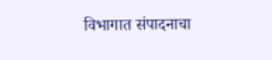विभागात संपादनाचा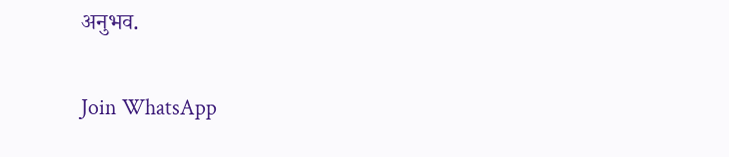अनुभव.

Join WhatsApp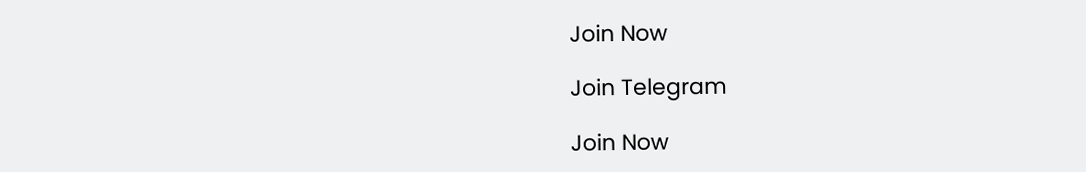Join Now

Join Telegram

Join Now